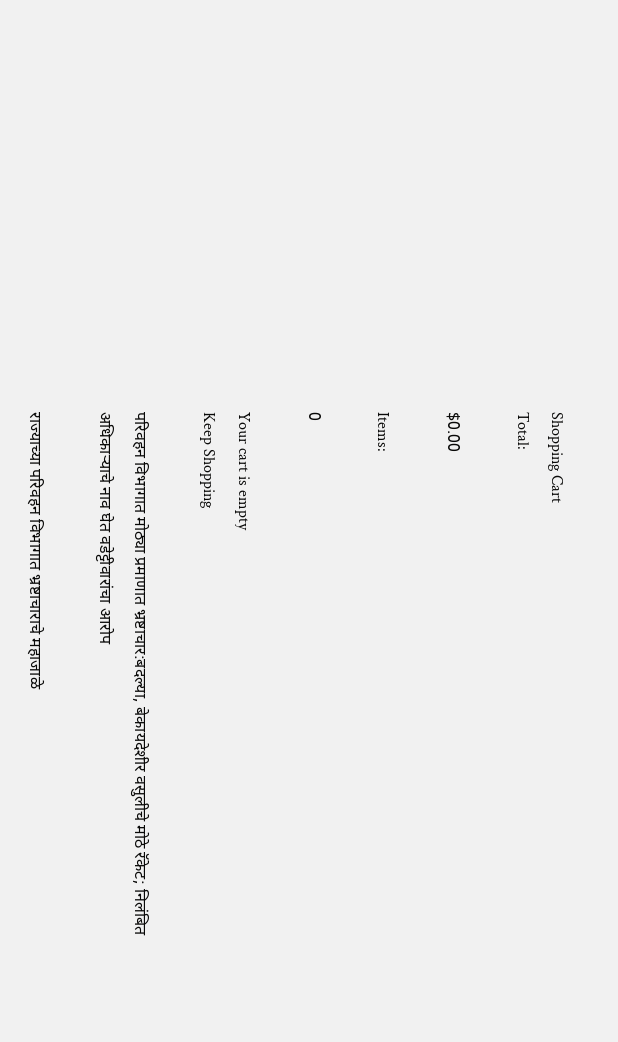Shopping Cart
Total:

$0.00

Items:

0

Your cart is empty
Keep Shopping

परिवहन विभागात मोठ्या प्रमाणात भ्रष्टाचार:बदल्या, बेकायदेशीर वसुलीचे मोठे रॅकेट; निलंबित अधिकाऱ्याचे नाव घेत वडेट्टीवारांचा आरोप

राज्याच्या परिवहन विभागात भ्रष्टाचाराचे महाजाळे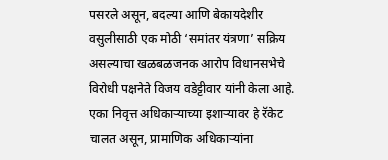पसरले असून, बदल्या आणि बेकायदेशीर वसुलीसाठी एक मोठी ‘समांतर यंत्रणा’ सक्रिय असल्याचा खळबळजनक आरोप विधानसभेचे विरोधी पक्षनेते विजय वडेट्टीवार यांनी केला आहे. एका निवृत्त अधिकाऱ्याच्या इशाऱ्यावर हे रॅकेट चालत असून, प्रामाणिक अधिकाऱ्यांना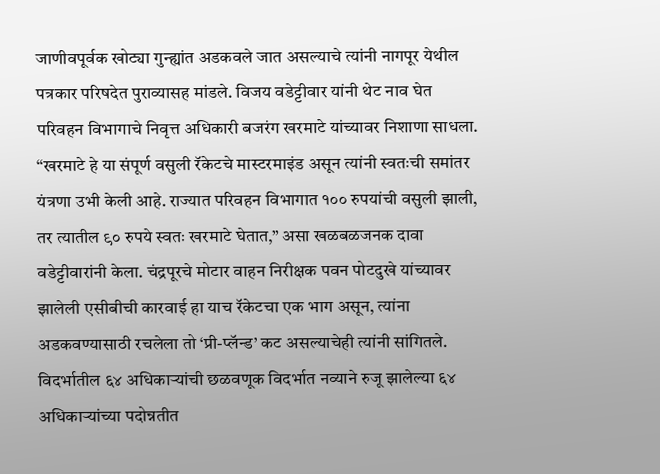जाणीवपूर्वक खोट्या गुन्ह्यांत अडकवले जात असल्याचे त्यांनी नागपूर येथील पत्रकार परिषदेत पुराव्यासह मांडले. विजय वडेट्टीवार यांनी थेट नाव घेत परिवहन विभागाचे निवृत्त अधिकारी बजरंग खरमाटे यांच्यावर निशाणा साधला. “खरमाटे हे या संपूर्ण वसुली रॅकेटचे मास्टरमाइंड असून त्यांनी स्वतःची समांतर यंत्रणा उभी केली आहे. राज्यात परिवहन विभागात १०० रुपयांची वसुली झाली, तर त्यातील ९० रुपये स्वतः खरमाटे घेतात,” असा खळबळजनक दावा वडेट्टीवारांनी केला. चंद्रपूरचे मोटार वाहन निरीक्षक पवन पोटदुखे यांच्यावर झालेली एसीबीची कारवाई हा याच रॅकेटचा एक भाग असून, त्यांना अडकवण्यासाठी रचलेला तो ‘प्री-प्लॅन्ड’ कट असल्याचेही त्यांनी सांगितले. विदर्भातील ६४ अधिकाऱ्यांची छळवणूक विदर्भात नव्याने रुजू झालेल्या ६४ अधिकाऱ्यांच्या पदोन्नतीत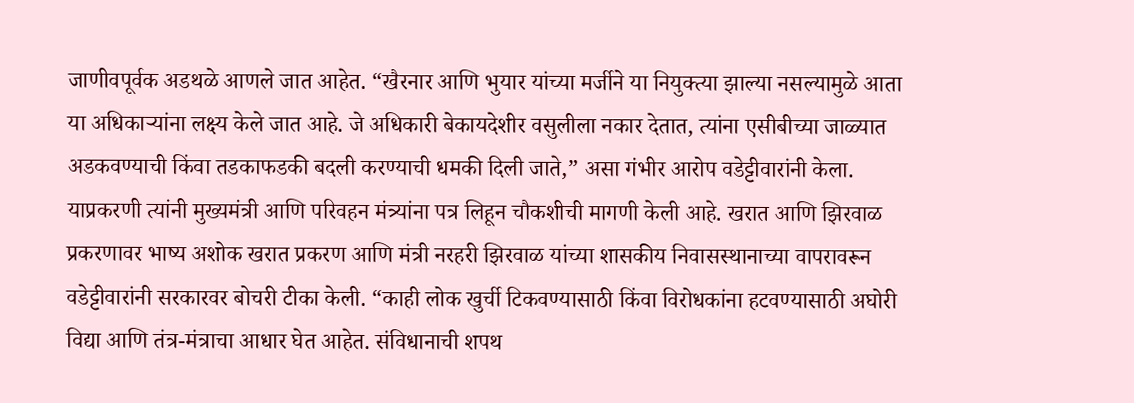जाणीवपूर्वक अडथळे आणले जात आहेत. “खैरनार आणि भुयार यांच्या मर्जीने या नियुक्त्या झाल्या नसल्यामुळे आता या अधिकाऱ्यांना लक्ष्य केले जात आहे. जे अधिकारी बेकायदेशीर वसुलीला नकार देतात, त्यांना एसीबीच्या जाळ्यात अडकवण्याची किंवा तडकाफडकी बदली करण्याची धमकी दिली जाते,” असा गंभीर आरोप वडेट्टीवारांनी केला. याप्रकरणी त्यांनी मुख्यमंत्री आणि परिवहन मंत्र्यांना पत्र लिहून चौकशीची मागणी केली आहे. खरात आणि झिरवाळ प्रकरणावर भाष्य अशोक खरात प्रकरण आणि मंत्री नरहरी झिरवाळ यांच्या शासकीय निवासस्थानाच्या वापरावरून वडेट्टीवारांनी सरकारवर बोचरी टीका केली. “काही लोक खुर्ची टिकवण्यासाठी किंवा विरोधकांना हटवण्यासाठी अघोरी विद्या आणि तंत्र-मंत्राचा आधार घेत आहेत. संविधानाची शपथ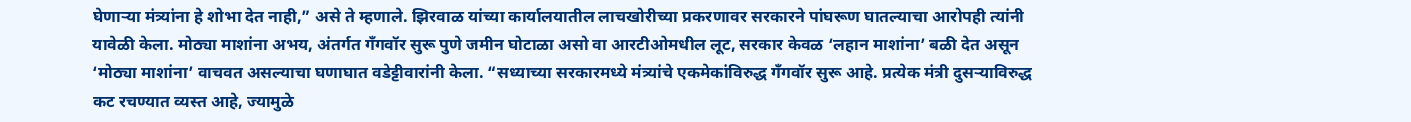घेणाऱ्या मंत्र्यांना हे शोभा देत नाही,” असे ते म्हणाले. झिरवाळ यांच्या कार्यालयातील लाचखोरीच्या प्रकरणावर सरकारने पांघरूण घातल्याचा आरोपही त्यांनी यावेळी केला. मोठ्या माशांना अभय, अंतर्गत गँगवॉर सुरू पुणे जमीन घोटाळा असो वा आरटीओमधील लूट, सरकार केवळ ‘लहान माशांना’ बळी देत असून ‘मोठ्या माशांना’ वाचवत असल्याचा घणाघात वडेट्टीवारांनी केला. “सध्याच्या सरकारमध्ये मंत्र्यांचे एकमेकांविरुद्ध गँगवॉर सुरू आहे. प्रत्येक मंत्री दुसऱ्याविरुद्ध कट रचण्यात व्यस्त आहे, ज्यामुळे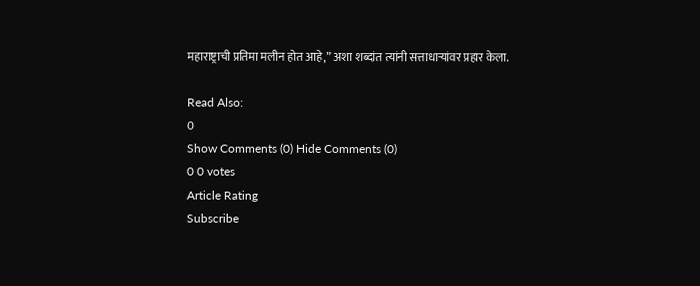महाराष्ट्राची प्रतिमा मलीन होत आहे,” अशा शब्दांत त्यांनी सत्ताधाऱ्यांवर प्रहार केला.

Read Also:
0
Show Comments (0) Hide Comments (0)
0 0 votes
Article Rating
Subscribe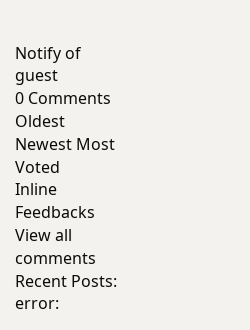Notify of
guest
0 Comments
Oldest
Newest Most Voted
Inline Feedbacks
View all comments
Recent Posts:
error: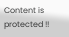Content is protected !!